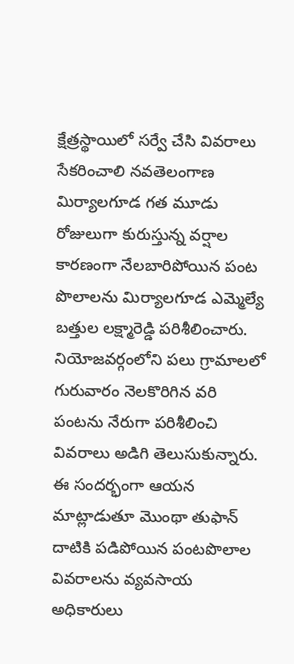క్షేత్రస్థాయిలో సర్వే చేసి వివరాలు సేకరించాలి నవతెలంగాణ మిర్యాలగూడ గత మూడు రోజులుగా కురుస్తున్న వర్షాల కారణంగా నేలబారిపోయిన పంట పొలాలను మిర్యాలగూడ ఎమ్మెల్యే బత్తుల లక్ష్మారెడ్డి పరిశీలించారు. నియోజవర్గంలోని పలు గ్రామాలలో గురువారం నెలకొరిగిన వరి పంటను నేరుగా పరిశీలించి వివరాలు అడిగి తెలుసుకున్నారు. ఈ సందర్భంగా ఆయన మాట్లాడుతూ మొంథా తుఫాన్ దాటికి పడిపోయిన పంటపొలాల వివరాలను వ్యవసాయ అధికారులు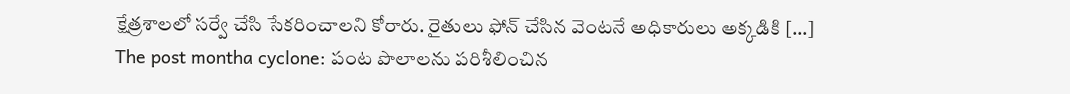క్షేత్రశాలలో సర్వే చేసి సేకరించాలని కోరారు. రైతులు ఫోన్ చేసిన వెంటనే అధికారులు అక్కడికి […]
The post montha cyclone: పంట పొలాలను పరిశీలించిన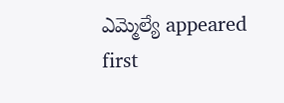ఎమ్మెల్యే appeared first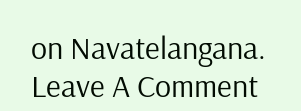on Navatelangana.
Leave A Comment